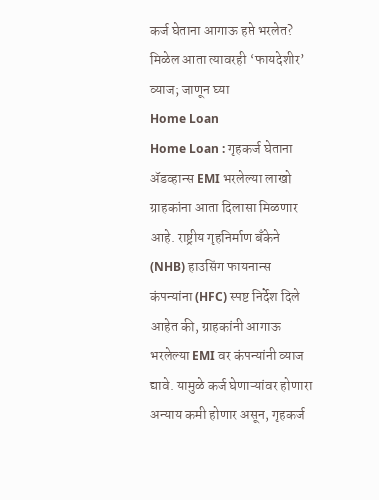कर्ज घेताना आगाऊ हप्ते भरलेत? मिळेल आता त्यावरही ‘फायदेशीर’ व्याज; जाणून घ्या
Home Loan
Home Loan : गृहकर्ज घेताना ॲडव्हान्स EMI भरलेल्या लाखो ग्राहकांना आता दिलासा मिळणार आहे. राष्ट्रीय गृहनिर्माण बँकेने (NHB) हाउसिंग फायनान्स कंपन्यांना (HFC) स्पष्ट निर्देश दिले आहेत की, ग्राहकांनी आगाऊ भरलेल्या EMI वर कंपन्यांनी व्याज द्यावे. यामुळे कर्ज घेणाऱ्यांवर होणारा अन्याय कमी होणार असून, गृहकर्ज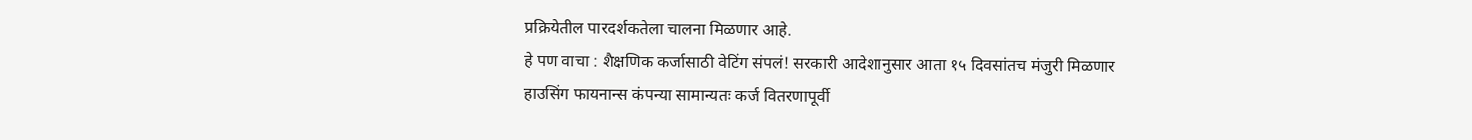प्रक्रियेतील पारदर्शकतेला चालना मिळणार आहे.
हे पण वाचा : शैक्षणिक कर्जासाठी वेटिंग संपलं! सरकारी आदेशानुसार आता १५ दिवसांतच मंजुरी मिळणार
हाउसिंग फायनान्स कंपन्या सामान्यतः कर्ज वितरणापूर्वी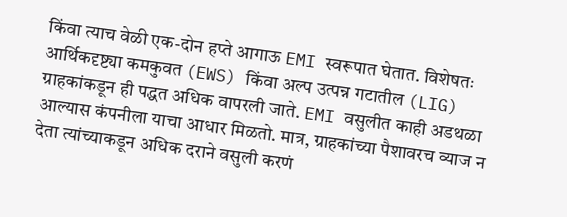किंवा त्याच वेळी एक-दोन हप्ते आगाऊ EMI स्वरूपात घेतात. विशेषतः आर्थिकदृष्ट्या कमकुवत (EWS) किंवा अल्प उत्पन्न गटातील (LIG) ग्राहकांकडून ही पद्धत अधिक वापरली जाते. EMI वसुलीत काही अडथळा आल्यास कंपनीला याचा आधार मिळतो. मात्र, ग्राहकांच्या पैशावरच व्याज न देता त्यांच्याकडून अधिक दराने वसुली करणं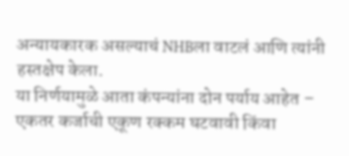अन्यायकारक असल्याचं NHBला वाटलं आणि त्यांनी हस्तक्षेप केला.
या निर्णयामुळे आता कंपन्यांना दोन पर्याय आहेत – एकतर कर्जाची एकूण रक्कम घटवावी किंवा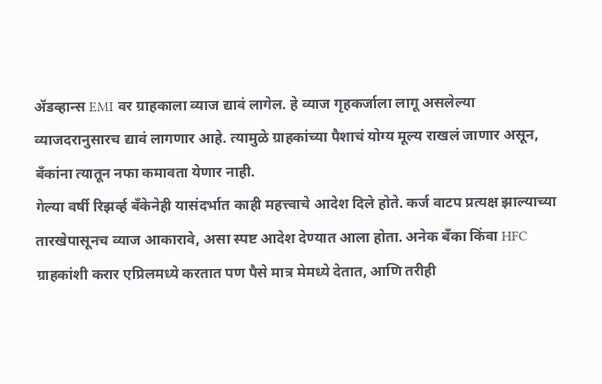ॲडव्हान्स EMI वर ग्राहकाला व्याज द्यावं लागेल. हे व्याज गृहकर्जाला लागू असलेल्या व्याजदरानुसारच द्यावं लागणार आहे. त्यामुळे ग्राहकांच्या पैशाचं योग्य मूल्य राखलं जाणार असून, बँकांना त्यातून नफा कमावता येणार नाही.
गेल्या वर्षी रिझर्व्ह बँकेनेही यासंदर्भात काही महत्त्वाचे आदेश दिले होते. कर्ज वाटप प्रत्यक्ष झाल्याच्या तारखेपासूनच व्याज आकारावे, असा स्पष्ट आदेश देण्यात आला होता. अनेक बँका किंवा HFC ग्राहकांशी करार एप्रिलमध्ये करतात पण पैसे मात्र मेमध्ये देतात, आणि तरीही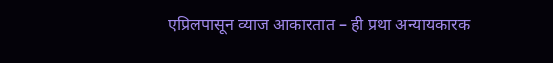एप्रिलपासून व्याज आकारतात – ही प्रथा अन्यायकारक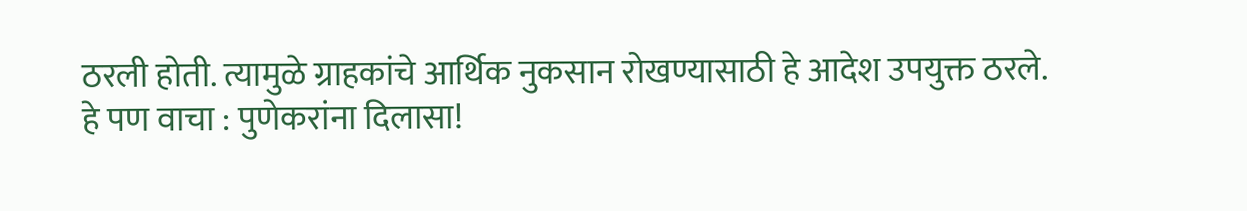ठरली होती. त्यामुळे ग्राहकांचे आर्थिक नुकसान रोखण्यासाठी हे आदेश उपयुक्त ठरले.
हे पण वाचा : पुणेकरांना दिलासा!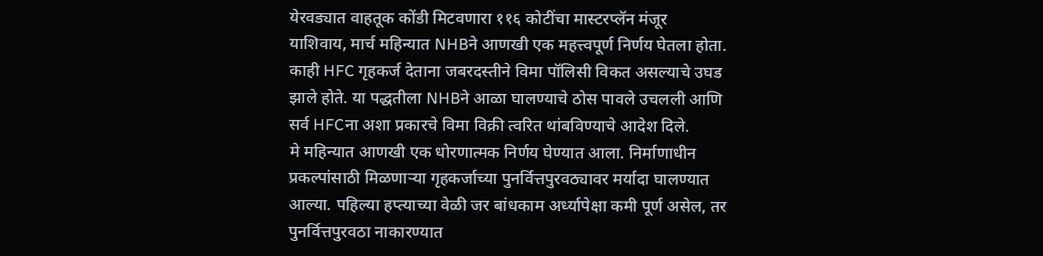येरवड्यात वाहतूक कोंडी मिटवणारा ११६ कोटींचा मास्टरप्लॅन मंजूर
याशिवाय, मार्च महिन्यात NHBने आणखी एक महत्त्वपूर्ण निर्णय घेतला होता. काही HFC गृहकर्ज देताना जबरदस्तीने विमा पॉलिसी विकत असल्याचे उघड झाले होते. या पद्धतीला NHBने आळा घालण्याचे ठोस पावले उचलली आणि सर्व HFCना अशा प्रकारचे विमा विक्री त्वरित थांबविण्याचे आदेश दिले.
मे महिन्यात आणखी एक धोरणात्मक निर्णय घेण्यात आला. निर्माणाधीन प्रकल्पांसाठी मिळणाऱ्या गृहकर्जाच्या पुनर्वित्तपुरवठ्यावर मर्यादा घालण्यात आल्या. पहिल्या हप्त्याच्या वेळी जर बांधकाम अर्ध्यापेक्षा कमी पूर्ण असेल, तर पुनर्वित्तपुरवठा नाकारण्यात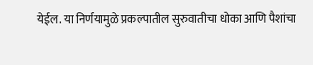येईल. या निर्णयामुळे प्रकल्पातील सुरुवातीचा धोका आणि पैशांचा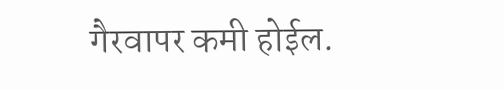गैरवापर कमी होईल.